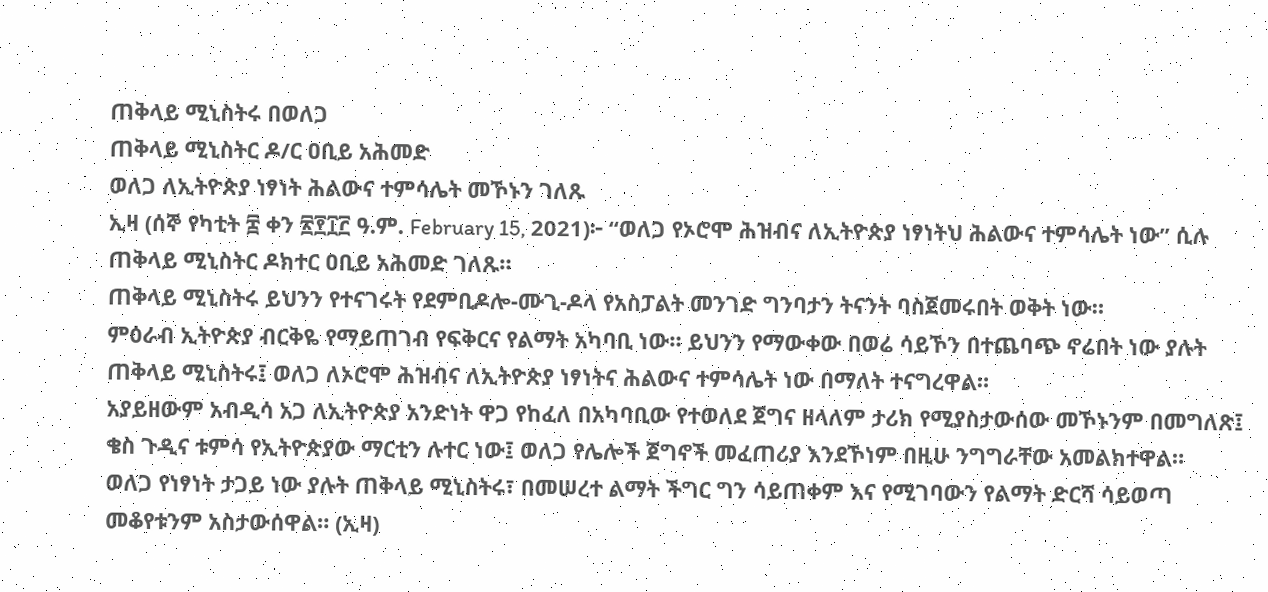ጠቅላይ ሚኒስትሩ በወለጋ
ጠቅላይ ሚኒስትር ዶ/ር ዐቢይ አሕመድ
ወለጋ ለኢትዮጵያ ነፃነት ሕልውና ተምሳሌት መኾኑን ገለጹ
ኢዛ (ሰኞ የካቲት ፰ ቀን ፳፻፲፫ ዓ.ም. February 15, 2021)፦ “ወለጋ የኦሮሞ ሕዝብና ለኢትዮጵያ ነፃነትህ ሕልውና ተምሳሌት ነው” ሲሉ ጠቅላይ ሚኒስትር ዶክተር ዐቢይ አሕመድ ገለጹ።
ጠቅላይ ሚኒስትሩ ይህንን የተናገሩት የደምቢዶሎ-ሙጊ-ዶላ የአስፓልት መንገድ ግንባታን ትናንት ባስጀመሩበት ወቅት ነው።
ምዕራብ ኢትዮጵያ ብርቅዬ የማይጠገብ የፍቅርና የልማት አካባቢ ነው። ይህንን የማውቀው በወሬ ሳይኾን በተጨባጭ ኖሬበት ነው ያሉት ጠቅላይ ሚኒስትሩ፤ ወለጋ ለኦሮሞ ሕዝብና ለኢትዮጵያ ነፃነትና ሕልውና ተምሳሌት ነው በማለት ተናግረዋል።
አያይዘውም አብዲሳ አጋ ለኢትዮጵያ አንድነት ዋጋ የከፈለ በአካባቢው የተወለደ ጀግና ዘላለም ታሪክ የሚያስታውሰው መኾኑንም በመግለጽ፤ ቄስ ጉዲና ቱምሳ የኢትዮጵያው ማርቲን ሉተር ነው፤ ወለጋ የሌሎች ጀግኖች መፈጠሪያ እንደኾነም በዚሁ ንግግራቸው አመልክተዋል።
ወለጋ የነፃነት ታጋይ ነው ያሉት ጠቅላይ ሚኒስትሩ፣ በመሠረተ ልማት ችግር ግን ሳይጠቀም እና የሚገባውን የልማት ድርሻ ሳይወጣ መቆየቱንም አስታውሰዋል። (ኢዛ)